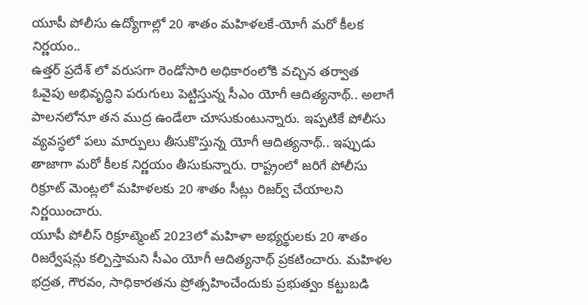యూపీ పోలీసు ఉద్యోగాల్లో 20 శాతం మహిళలకే-యోగీ మరో కీలక నిర్ణయం..
ఉత్తర్ ప్రదేశ్ లో వరుసగా రెండోసారి అధికారంలోకి వచ్చిన తర్వాత ఓవైపు అభివృద్ధిని పరుగులు పెట్టిస్తున్న సీఎం యోగీ ఆదిత్యనాథ్.. అలాగే పాలనలోనూ తన ముద్ర ఉండేలా చూసుకుంటున్నారు. ఇప్పటికే పోలీసు వ్యవస్ధలో పలు మార్పులు తీసుకొస్తున్న యోగీ ఆదిత్యనాథ్.. ఇప్పుడు తాజాగా మరో కీలక నిర్ణయం తీసుకున్నారు. రాష్ట్రంలో జరిగే పోలీసు రిక్రూట్ మెంట్లలో మహిళలకు 20 శాతం సీట్లు రిజర్వ్ చేయాలని నిర్ణయించారు.
యూపీ పోలీస్ రిక్రూట్మెంట్ 2023లో మహిళా అభ్యర్థులకు 20 శాతం రిజర్వేషన్లు కల్పిస్తామని సీఎం యోగీ ఆదిత్యనాథ్ ప్రకటించారు. మహిళల భద్రత, గౌరవం, సాధికారతను ప్రోత్సహించేందుకు ప్రభుత్వం కట్టుబడి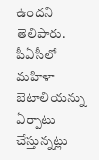ఉందని తెలిపారు. పీఏసీలో మహిళా బెటాలియన్ను ఏర్పాటు చేస్తున్నట్లు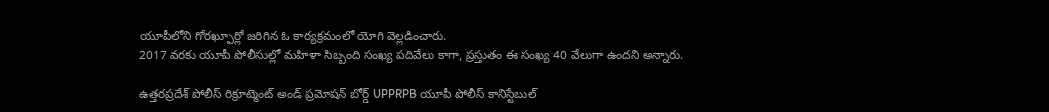యూపీలోని గోరఖ్పూర్లో జరిగిన ఓ కార్యక్రమంలో యోగి వెల్లడించారు.
2017 వరకు యూపీ పోలీసుల్లో మహిళా సిబ్బంది సంఖ్య పదివేలు కాగా, ప్రస్తుతం ఈ సంఖ్య 40 వేలుగా ఉందని అన్నారు.

ఉత్తరప్రదేశ్ పోలీస్ రిక్రూట్మెంట్ అండ్ ప్రమోషన్ బోర్డ్ UPPRPB యూపీ పోలీస్ కానిస్టేబుల్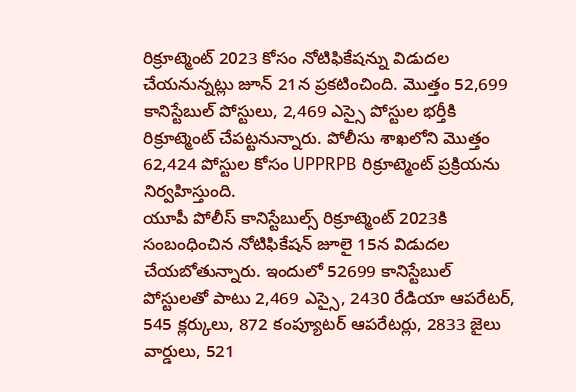రిక్రూట్మెంట్ 2023 కోసం నోటిఫికేషన్ను విడుదల చేయనున్నట్లు జూన్ 21న ప్రకటించింది. మొత్తం 52,699 కానిస్టేబుల్ పోస్టులు, 2,469 ఎస్సై పోస్టుల భర్తీకి రిక్రూట్మెంట్ చేపట్టనున్నారు. పోలీసు శాఖలోని మొత్తం 62,424 పోస్టుల కోసం UPPRPB రిక్రూట్మెంట్ ప్రక్రియను నిర్వహిస్తుంది.
యూపీ పోలీస్ కానిస్టేబుల్స్ రిక్రూట్మెంట్ 2023కి సంబంధించిన నోటిఫికేషన్ జూలై 15న విడుదల చేయబోతున్నారు. ఇందులో 52699 కానిస్టేబుల్ పోస్టులతో పాటు 2,469 ఎస్సై, 2430 రేడియా ఆపరేటర్, 545 క్లర్కులు, 872 కంప్యూటర్ ఆపరేటర్లు, 2833 జైలు వార్డులు, 521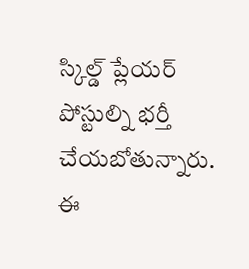స్కిల్డ్ ప్లేయర్ పోస్టుల్ని భర్తీ చేయబోతున్నారు. ఈ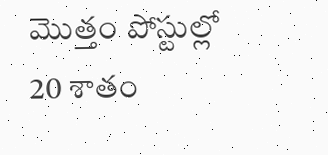మొత్తం పోస్టుల్లో 20 శాతం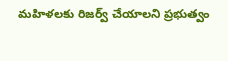మహిళలకు రిజర్వ్ చేయాలని ప్రభుత్వం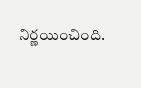నిర్ణయించింది.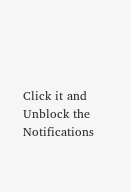Click it and Unblock the Notifications